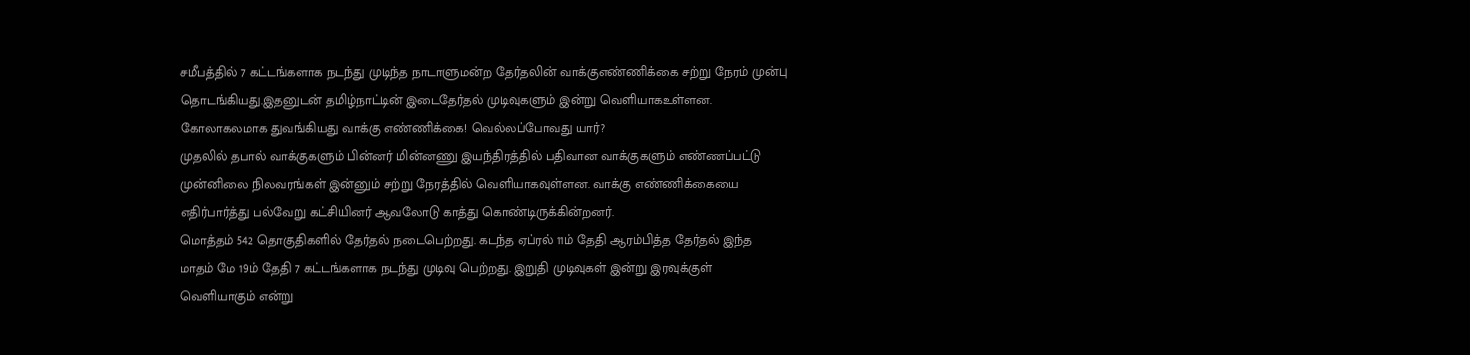சமீபத்தில் 7 கட்டங்களாக நடந்து முடிந்த நாடாளுமன்ற தேர்தலின் வாக்குஎண்ணிக்கை சற்று நேரம் முன்பு தொடங்கியது.இதனுடன் தமிழ்நாட்டின் இடைதேர்தல் முடிவுகளும் இன்று வெளியாகஉள்ளன.
கோலாகலமாக துவங்கியது வாக்கு எண்ணிக்கை! வெல்லப்போவது யார்?
முதலில் தபால் வாக்குகளும் பின்னர் மின்னணு இயந்திரத்தில் பதிவான வாக்குகளும் எண்ணப்பட்டு முன்னிலை நிலவரங்கள் இன்னும் சற்று நேரத்தில் வெளியாகவுள்ளன. வாக்கு எண்ணிக்கையை எதிர்பார்த்து பல்வேறு கட்சியினர் ஆவலோடு காத்து கொண்டிருக்கின்றனர்.
மொத்தம் 542 தொகுதிகளில் தேர்தல் நடைபெற்றது. கடந்த ஏப்ரல் 11ம் தேதி ஆரம்பித்த தேர்தல் இந்த மாதம் மே 19ம் தேதி 7 கட்டங்களாக நடந்து முடிவு பெற்றது. இறுதி முடிவுகள் இன்று இரவுக்குள் வெளியாகும் என்று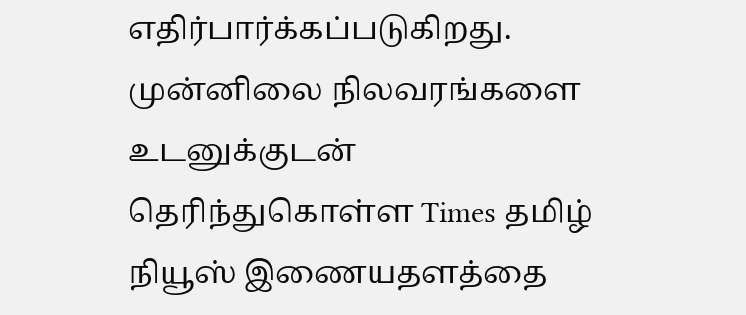எதிர்பார்க்கப்படுகிறது.
முன்னிலை நிலவரங்களை உடனுக்குடன் தெரிந்துகொள்ள Times தமிழ் நியூஸ் இணையதளத்தை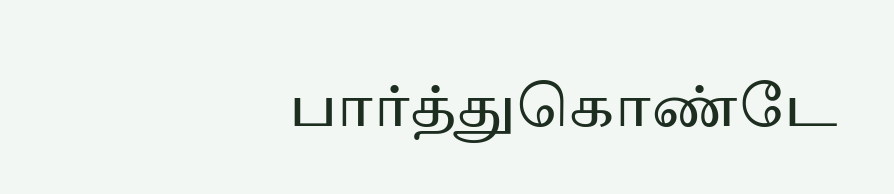பார்த்துகொண்டே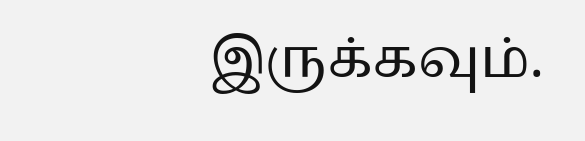இருக்கவும்.